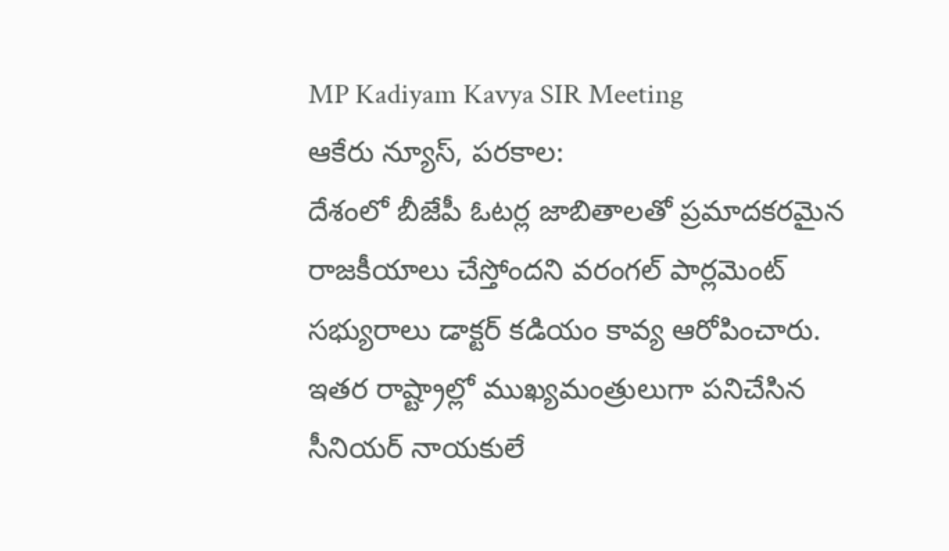MP Kadiyam Kavya SIR Meeting
ఆకేరు న్యూస్, పరకాల:
దేశంలో బీజేపీ ఓటర్ల జాబితాలతో ప్రమాదకరమైన రాజకీయాలు చేస్తోందని వరంగల్ పార్లమెంట్ సభ్యురాలు డాక్టర్ కడియం కావ్య ఆరోపించారు. ఇతర రాష్ట్రాల్లో ముఖ్యమంత్రులుగా పనిచేసిన సీనియర్ నాయకులే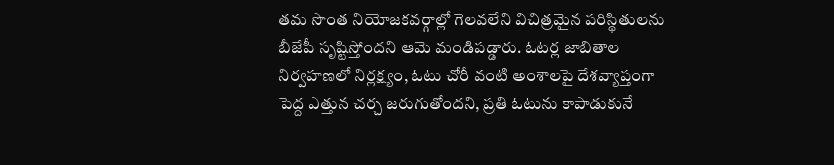తమ సొంత నియోజకవర్గాల్లో గెలవలేని విచిత్రమైన పరిస్థితులను బీజేపీ సృష్టిస్తోందని ఆమె మండిపడ్డారు. ఓటర్ల జాబితాల నిర్వహణలో నిర్లక్ష్యం, ఓటు చోరీ వంటి అంశాలపై దేశవ్యాప్తంగా పెద్ద ఎత్తున చర్చ జరుగుతోందని, ప్రతి ఓటును కాపాడుకునే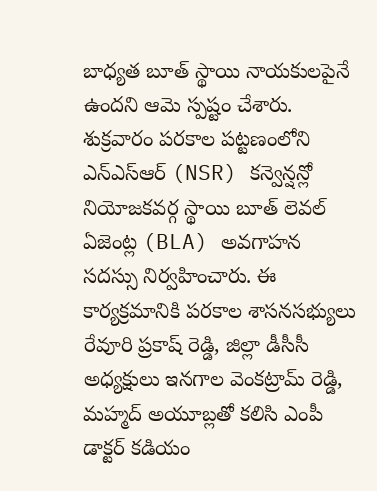బాధ్యత బూత్ స్థాయి నాయకులపైనే ఉందని ఆమె స్పష్టం చేశారు.
శుక్రవారం పరకాల పట్టణంలోని ఎన్ఎస్ఆర్ (NSR) కన్వెన్షన్లో నియోజకవర్గ స్థాయి బూత్ లెవల్ ఏజెంట్ల (BLA) అవగాహన సదస్సు నిర్వహించారు. ఈ కార్యక్రమానికి పరకాల శాసనసభ్యులు రేవూరి ప్రకాష్ రెడ్డి, జిల్లా డీసీసీ అధ్యక్షులు ఇనగాల వెంకట్రామ్ రెడ్డి, మహ్మద్ అయూబ్లతో కలిసి ఎంపీ డాక్టర్ కడియం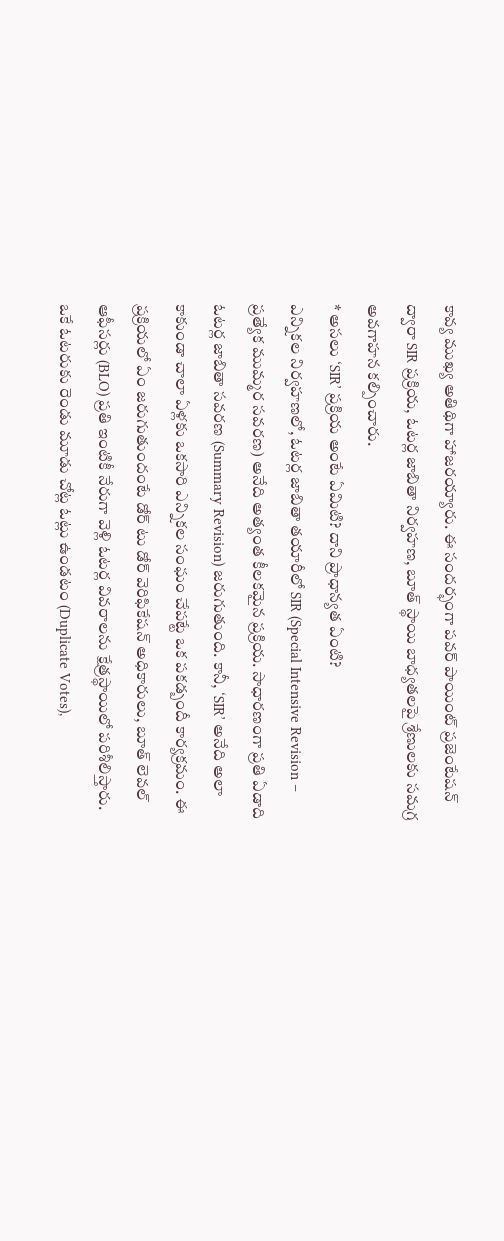కావ్య ముఖ్య అతిథిగా హాజరయ్యారు. ఈ సందర్భంగా పవర్ పాయింట్ ప్రజెంటేషన్ ద్వారా SIR ప్రక్రియ, ఓటర్ల జాబితా నిర్వహణ, బూత్ స్థాయి బాధ్యతలపై శ్రేణులకు సమగ్ర అవగాహన కల్పించారు.
* అసలు ‘SIR’ ప్రక్రియ అంటే ఏమిటి? దాని ప్రాధాన్యత ఏంటి?
ఎన్నికల నిర్వహణలో, ఓటర్ల జాబితా తయారీలో SIR (Special Intensive Revision – ప్రత్యేక ముమ్మర సవరణ) అనేది అత్యంత కీలకమైన ప్రక్రియ. సాధారణంగా ప్రతి ఏడాది ఓటర్ల జాబితా సవరణ (Summary Revision) జరుగుతుంది. కానీ, ‘SIR’ అనేది అలా కాకుండా చాలా ఏళ్లకు ఒకసారి ఎన్నికల సంఘం చేపట్టే ఒక పకడ్బందీ కార్యక్రమం. ఈ ప్రక్రియలో ఏం జరుగుతుందంటే డోర్ టు డోర్ వెరిఫికేషన్ అధికారులు, బూత్ లెవల్ ఆఫీసర్లు (BLO) ప్రతి ఇంటికీ నేరుగా వెళ్లి ఓటర్ల వివరాలను క్షేత్రస్థాయిలో పరిశీలిస్తారు. ఒకే ఓటరుకు రెండు మూడు చోట్ల ఓట్లు ఉండటం (Duplicate Votes),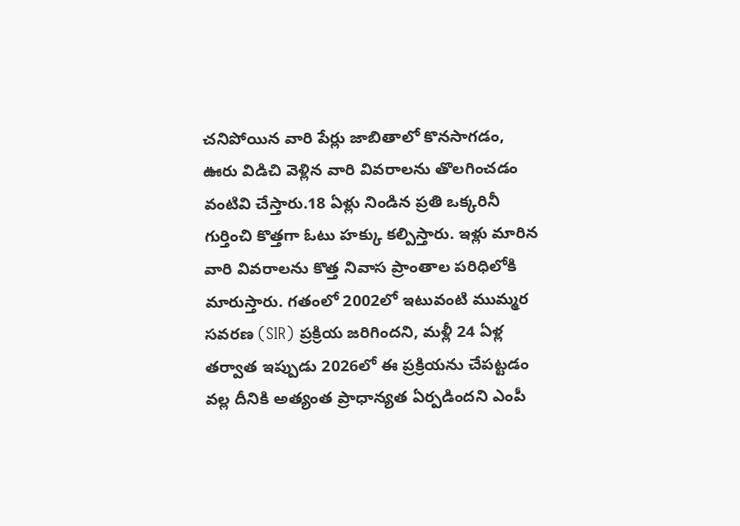చనిపోయిన వారి పేర్లు జాబితాలో కొనసాగడం, ఊరు విడిచి వెళ్లిన వారి వివరాలను తొలగించడం వంటివి చేస్తారు.18 ఏళ్లు నిండిన ప్రతి ఒక్కరినీ గుర్తించి కొత్తగా ఓటు హక్కు కల్పిస్తారు. ఇళ్లు మారిన వారి వివరాలను కొత్త నివాస ప్రాంతాల పరిధిలోకి మారుస్తారు. గతంలో 2002లో ఇటువంటి ముమ్మర సవరణ (SIR) ప్రక్రియ జరిగిందని, మళ్లీ 24 ఏళ్ల తర్వాత ఇప్పుడు 2026లో ఈ ప్రక్రియను చేపట్టడం వల్ల దీనికి అత్యంత ప్రాధాన్యత ఏర్పడిందని ఎంపీ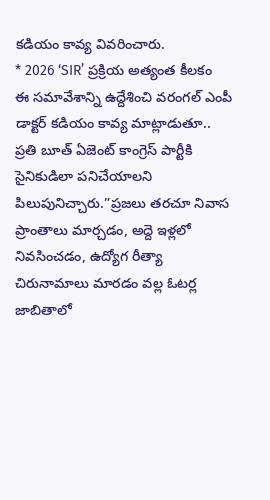కడియం కావ్య వివరించారు.
* 2026 ‘SIR’ ప్రక్రియ అత్యంత కీలకం
ఈ సమావేశాన్ని ఉద్దేశించి వరంగల్ ఎంపీ డాక్టర్ కడియం కావ్య మాట్లాడుతూ.. ప్రతి బూత్ ఏజెంట్ కాంగ్రెస్ పార్టీకి సైనికుడిలా పనిచేయాలని పిలుపునిచ్చారు.”ప్రజలు తరచూ నివాస ప్రాంతాలు మార్చడం, అద్దె ఇళ్లలో నివసించడం, ఉద్యోగ రీత్యా చిరునామాలు మారడం వల్ల ఓటర్ల జాబితాలో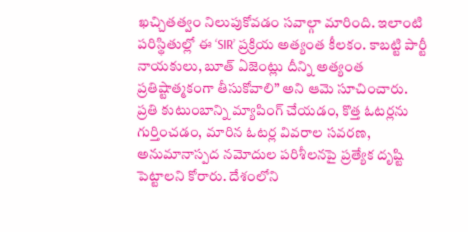ఖచ్చితత్వం నిలుపుకోవడం సవాల్గా మారింది. ఇలాంటి పరిస్థితుల్లో ఈ ‘SIR’ ప్రక్రియ అత్యంత కీలకం. కాబట్టి పార్టీ నాయకులు, బూత్ ఏజెంట్లు దీన్ని అత్యంత ప్రతిష్టాత్మకంగా తీసుకోవాలి” అని ఆమె సూచించారు.
ప్రతి కుటుంబాన్ని మ్యాపింగ్ చేయడం, కొత్త ఓటర్లను గుర్తించడం, మారిన ఓటర్ల వివరాల సవరణ, అనుమానాస్పద నమోదుల పరిశీలనపై ప్రత్యేక దృష్టి పెట్టాలని కోరారు. దేశంలోని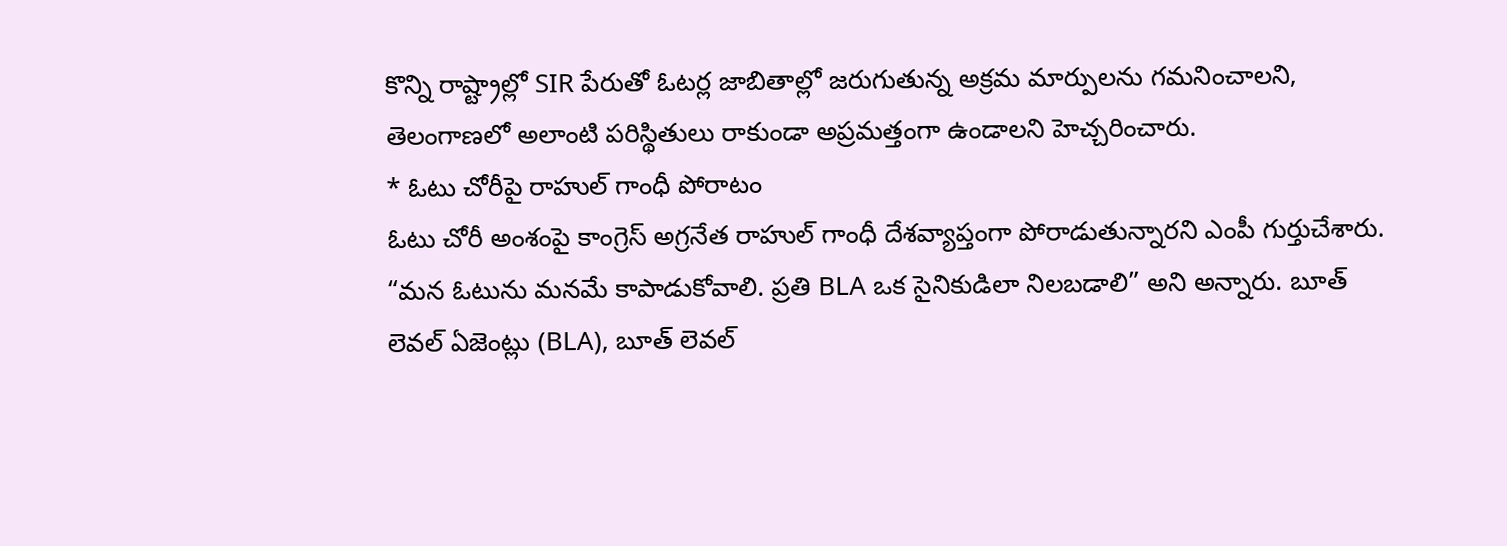కొన్ని రాష్ట్రాల్లో SIR పేరుతో ఓటర్ల జాబితాల్లో జరుగుతున్న అక్రమ మార్పులను గమనించాలని, తెలంగాణలో అలాంటి పరిస్థితులు రాకుండా అప్రమత్తంగా ఉండాలని హెచ్చరించారు.
* ఓటు చోరీపై రాహుల్ గాంధీ పోరాటం
ఓటు చోరీ అంశంపై కాంగ్రెస్ అగ్రనేత రాహుల్ గాంధీ దేశవ్యాప్తంగా పోరాడుతున్నారని ఎంపీ గుర్తుచేశారు. “మన ఓటును మనమే కాపాడుకోవాలి. ప్రతి BLA ఒక సైనికుడిలా నిలబడాలి” అని అన్నారు. బూత్ లెవల్ ఏజెంట్లు (BLA), బూత్ లెవల్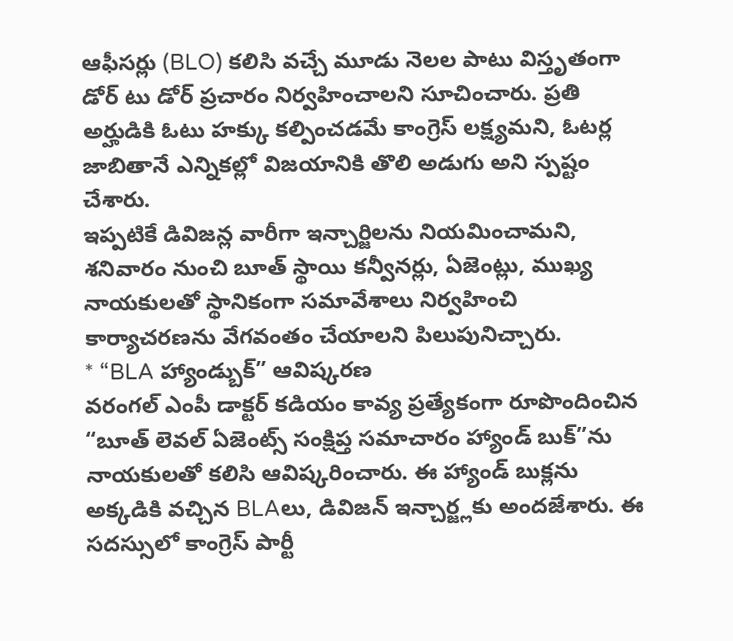ఆఫీసర్లు (BLO) కలిసి వచ్చే మూడు నెలల పాటు విస్తృతంగా డోర్ టు డోర్ ప్రచారం నిర్వహించాలని సూచించారు. ప్రతి అర్హుడికి ఓటు హక్కు కల్పించడమే కాంగ్రెస్ లక్ష్యమని, ఓటర్ల జాబితానే ఎన్నికల్లో విజయానికి తొలి అడుగు అని స్పష్టం చేశారు.
ఇప్పటికే డివిజన్ల వారీగా ఇన్చార్జిలను నియమించామని, శనివారం నుంచి బూత్ స్థాయి కన్వీనర్లు, ఏజెంట్లు, ముఖ్య నాయకులతో స్థానికంగా సమావేశాలు నిర్వహించి కార్యాచరణను వేగవంతం చేయాలని పిలుపునిచ్చారు.
* “BLA హ్యాండ్బుక్” ఆవిష్కరణ
వరంగల్ ఎంపీ డాక్టర్ కడియం కావ్య ప్రత్యేకంగా రూపొందించిన “బూత్ లెవల్ ఏజెంట్స్ సంక్షిప్త సమాచారం హ్యాండ్ బుక్”ను నాయకులతో కలిసి ఆవిష్కరించారు. ఈ హ్యాండ్ బుక్లను అక్కడికి వచ్చిన BLAలు, డివిజన్ ఇన్చార్జ్లకు అందజేశారు. ఈ సదస్సులో కాంగ్రెస్ పార్టీ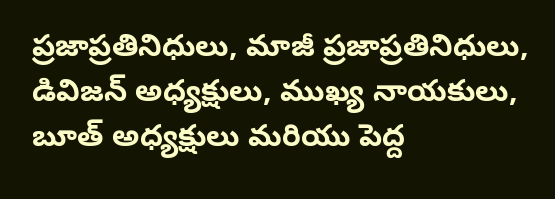ప్రజాప్రతినిధులు, మాజీ ప్రజాప్రతినిధులు, డివిజన్ అధ్యక్షులు, ముఖ్య నాయకులు, బూత్ అధ్యక్షులు మరియు పెద్ద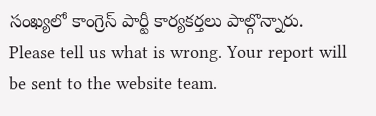సంఖ్యలో కాంగ్రెస్ పార్టీ కార్యకర్తలు పాల్గొన్నారు.
Please tell us what is wrong. Your report will be sent to the website team.